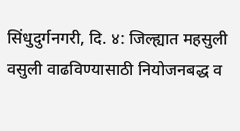सिंधुदुर्गनगरी, दि. ४: जिल्ह्यात महसुली वसुली वाढविण्यासाठी नियोजनबद्ध व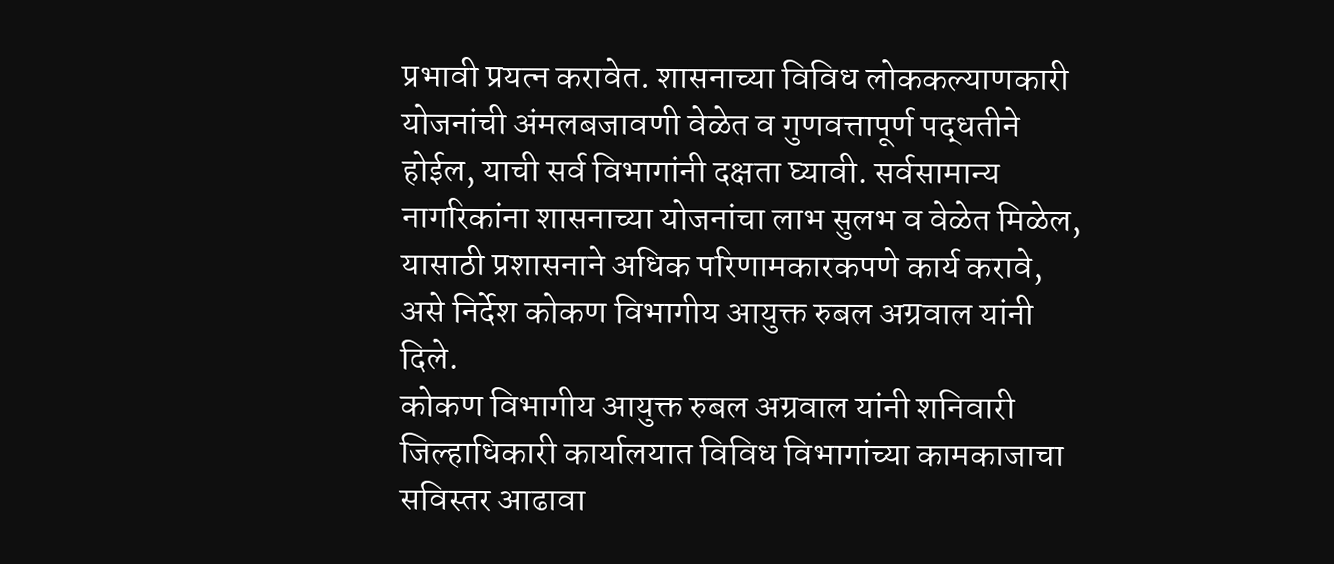प्रभावी प्रयत्न करावेत. शासनाच्या विविध लोककल्याणकारी योजनांची अंमलबजावणी वेळेत व गुणवत्तापूर्ण पद्धतीने होईल, याची सर्व विभागांनी दक्षता घ्यावी. सर्वसामान्य नागरिकांना शासनाच्या योजनांचा लाभ सुलभ व वेळेत मिळेल, यासाठी प्रशासनाने अधिक परिणामकारकपणे कार्य करावे, असे निर्देश कोकण विभागीय आयुक्त रुबल अग्रवाल यांनी दिले.
कोकण विभागीय आयुक्त रुबल अग्रवाल यांनी शनिवारी जिल्हाधिकारी कार्यालयात विविध विभागांच्या कामकाजाचा सविस्तर आढावा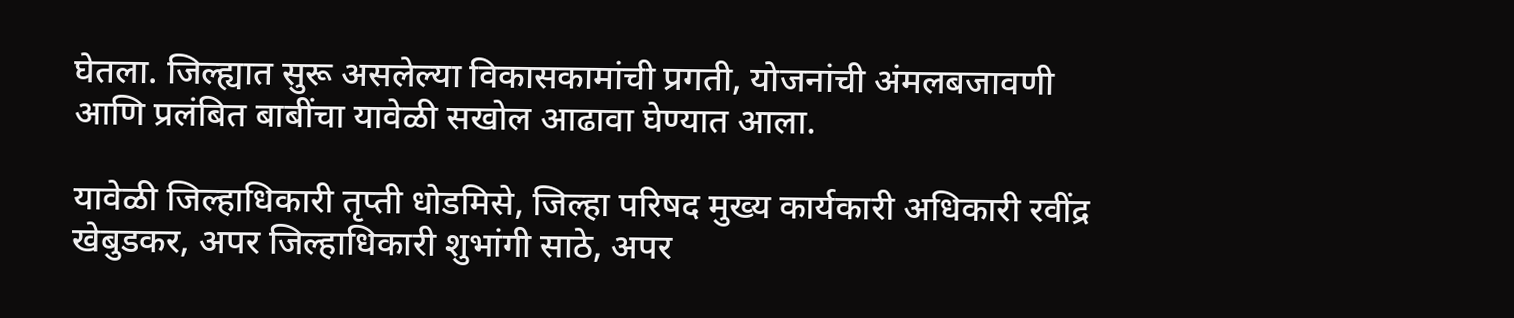घेतला. जिल्ह्यात सुरू असलेल्या विकासकामांची प्रगती, योजनांची अंमलबजावणी आणि प्रलंबित बाबींचा यावेळी सखोल आढावा घेण्यात आला.

यावेळी जिल्हाधिकारी तृप्ती धोडमिसे, जिल्हा परिषद मुख्य कार्यकारी अधिकारी रवींद्र खेबुडकर, अपर जिल्हाधिकारी शुभांगी साठे, अपर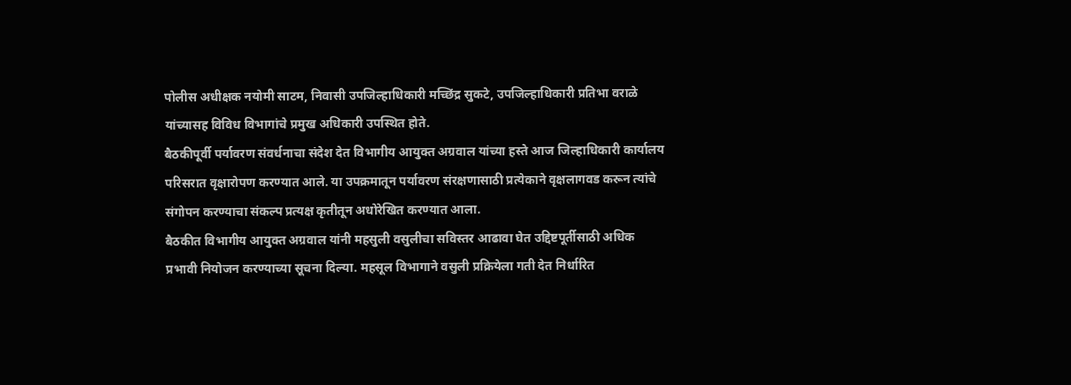पोलीस अधीक्षक नयोमी साटम, निवासी उपजिल्हाधिकारी मच्छिंद्र सुकटे, उपजिल्हाधिकारी प्रतिभा वराळे यांच्यासह विविध विभागांचे प्रमुख अधिकारी उपस्थित होते.
बैठकीपूर्वी पर्यावरण संवर्धनाचा संदेश देत विभागीय आयुक्त अग्रवाल यांच्या हस्ते आज जिल्हाधिकारी कार्यालय परिसरात वृक्षारोपण करण्यात आले. या उपक्रमातून पर्यावरण संरक्षणासाठी प्रत्येकाने वृक्षलागवड करून त्यांचे संगोपन करण्याचा संकल्प प्रत्यक्ष कृतीतून अधोरेखित करण्यात आला.
बैठकीत विभागीय आयुक्त अग्रवाल यांनी महसुली वसुलीचा सविस्तर आढावा घेत उद्दिष्टपूर्तीसाठी अधिक प्रभावी नियोजन करण्याच्या सूचना दिल्या. महसूल विभागाने वसुली प्रक्रियेला गती देत निर्धारित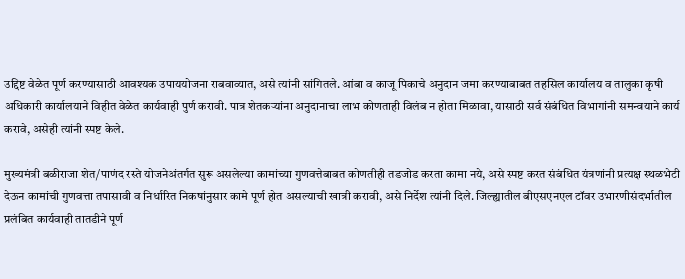उद्दिष्ट वेळेत पूर्ण करण्यासाठी आवश्यक उपाययोजना राबवाव्यात, असे त्यांनी सांगितले. आंबा व काजू पिकाचे अनुदान जमा करण्याबाबत तहसिल कार्यालय व तालुका कृषी अधिकारी कार्यालयाने विहीत वेळेत कार्यवाही पुर्ण करावी. पात्र शेतकऱ्यांना अनुदानाचा लाभ कोणताही विलंब न होता मिळावा, यासाठी सर्व संबंधित विभागांनी समन्वयाने कार्य करावे, असेही त्यांनी स्पष्ट केले.

मुख्यमंत्री बळीराजा शेत/पाणंद रस्ते योजनेअंतर्गत सुरू असलेल्या कामांच्या गुणवत्तेबाबत कोणतीही तडजोड करता कामा नये, असे स्पष्ट करत संबंधित यंत्रणांनी प्रत्यक्ष स्थळभेटी देऊन कामांची गुणवत्ता तपासावी व निर्धारित निकषांनुसार कामे पूर्ण होत असल्याची खात्री करावी, असे निर्देश त्यांनी दिले. जिल्ह्यातील बीएसएनएल टॉवर उभारणीसंदर्भातील प्रलंबित कार्यवाही तातडीने पूर्ण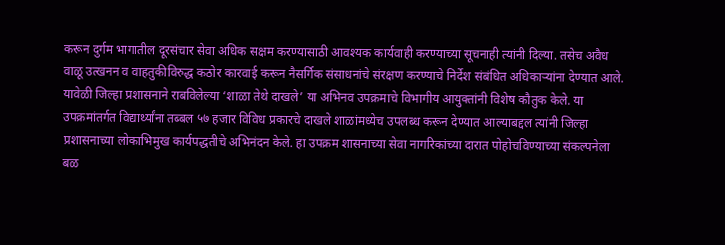करून दुर्गम भागातील दूरसंचार सेवा अधिक सक्षम करण्यासाठी आवश्यक कार्यवाही करण्याच्या सूचनाही त्यांनी दिल्या. तसेच अवैध वाळू उत्खनन व वाहतुकीविरुद्ध कठोर कारवाई करून नैसर्गिक संसाधनांचे संरक्षण करण्याचे निर्देश संबंधित अधिकाऱ्यांना देण्यात आले.
यावेळी जिल्हा प्रशासनाने राबविलेल्या ‘शाळा तेथे दाखले’ या अभिनव उपक्रमाचे विभागीय आयुक्तांनी विशेष कौतुक केले. या उपक्रमांतर्गत विद्यार्थ्यांना तब्बल ५७ हजार विविध प्रकारचे दाखले शाळांमध्येच उपलब्ध करून देण्यात आल्याबद्दल त्यांनी जिल्हा प्रशासनाच्या लोकाभिमुख कार्यपद्धतीचे अभिनंदन केले. हा उपक्रम शासनाच्या सेवा नागरिकांच्या दारात पोहोचविण्याच्या संकल्पनेला बळ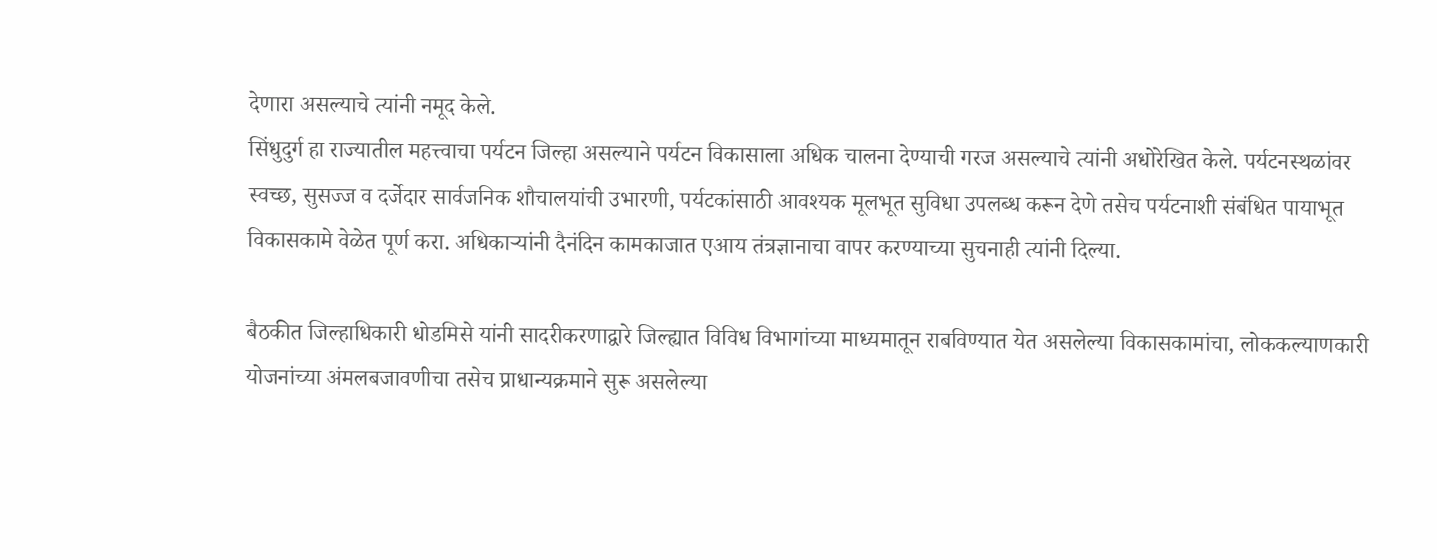देणारा असल्याचे त्यांनी नमूद केले.
सिंधुदुर्ग हा राज्यातील महत्त्वाचा पर्यटन जिल्हा असल्याने पर्यटन विकासाला अधिक चालना देण्याची गरज असल्याचे त्यांनी अधोरेखित केले. पर्यटनस्थळांवर स्वच्छ, सुसज्ज व दर्जेदार सार्वजनिक शौचालयांची उभारणी, पर्यटकांसाठी आवश्यक मूलभूत सुविधा उपलब्ध करून देणे तसेच पर्यटनाशी संबंधित पायाभूत विकासकामे वेळेत पूर्ण करा. अधिकाऱ्यांनी दैनंदिन कामकाजात एआय तंत्रज्ञानाचा वापर करण्याच्या सुचनाही त्यांनी दिल्या.

बैठकीत जिल्हाधिकारी धोडमिसे यांनी सादरीकरणाद्वारे जिल्ह्यात विविध विभागांच्या माध्यमातून राबविण्यात येत असलेल्या विकासकामांचा, लोककल्याणकारी योजनांच्या अंमलबजावणीचा तसेच प्राधान्यक्रमाने सुरू असलेल्या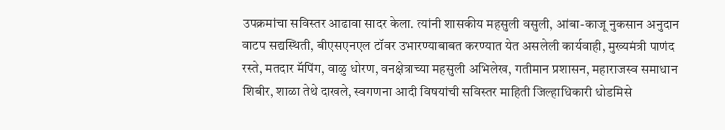उपक्रमांचा सविस्तर आढावा सादर केला. त्यांनी शासकीय महसुली वसुली, आंबा-काजू नुकसान अनुदान वाटप सद्यस्थिती, बीएसएनएल टॉवर उभारण्याबाबत करण्यात येत असलेली कार्यवाही, मुख्यमंत्री पाणंद रस्ते, मतदार मॅपिंग, वाळु धोरण, वनक्षेत्राच्या महसुली अभिलेख, गतीमान प्रशासन, महाराजस्व समाधान शिबीर, शाळा तेथे दाखले, स्वगणना आदी विषयांची सविस्तर माहिती जिल्हाधिकारी धोडमिसे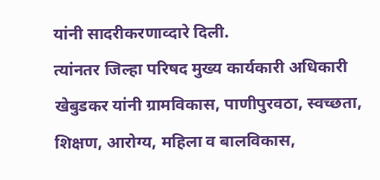यांनी सादरीकरणाव्दारे दिली.
त्यांनतर जिल्हा परिषद मुख्य कार्यकारी अधिकारी खेबुडकर यांनी ग्रामविकास, पाणीपुरवठा, स्वच्छता, शिक्षण, आरोग्य, महिला व बालविकास,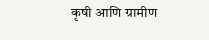कृषी आणि ग्रामीण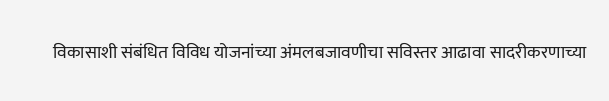विकासाशी संबंधित विविध योजनांच्या अंमलबजावणीचा सविस्तर आढावा सादरीकरणाच्या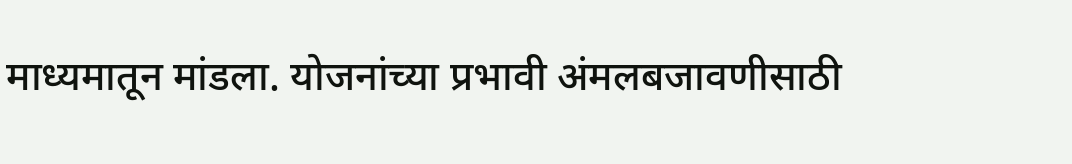माध्यमातून मांडला. योजनांच्या प्रभावी अंमलबजावणीसाठी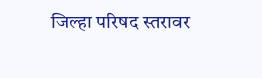जिल्हा परिषद स्तरावर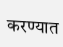करण्यात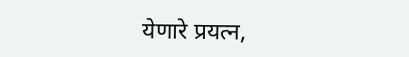येणारे प्रयत्न,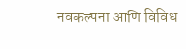नवकल्पना आणि विविध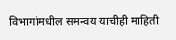विभागांमधील समन्वय याचीही माहिती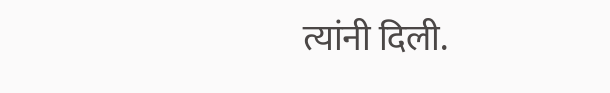त्यांनी दिली.